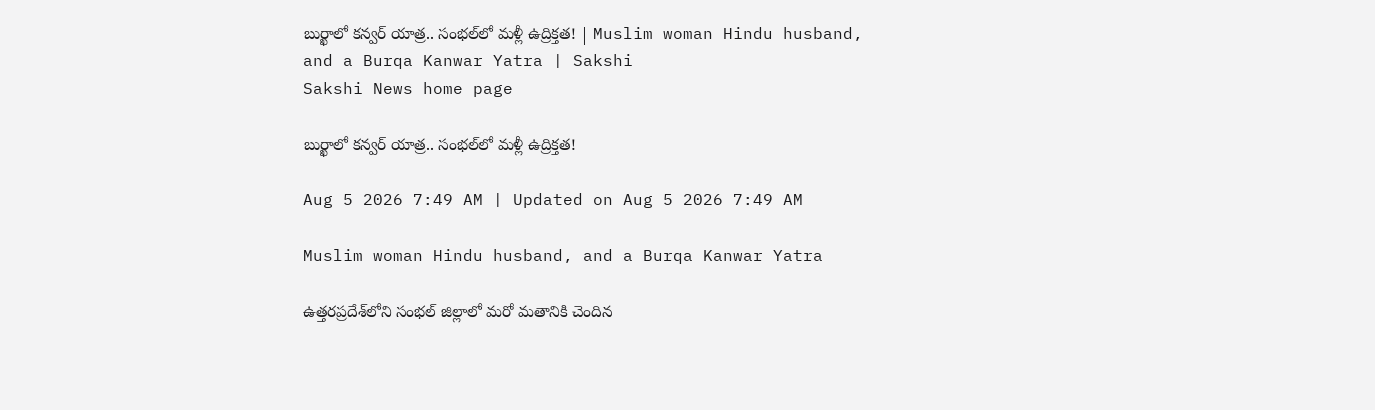బుర్ఖాలో కన్వర్ యాత్ర.. సంభల్‌లో మళ్లీ ఉద్రిక్తత! | Muslim woman Hindu husband, and a Burqa Kanwar Yatra | Sakshi
Sakshi News home page

బుర్ఖాలో కన్వర్ యాత్ర.. సంభల్‌లో మళ్లీ ఉద్రిక్తత!

Aug 5 2026 7:49 AM | Updated on Aug 5 2026 7:49 AM

Muslim woman Hindu husband, and a Burqa Kanwar Yatra

ఉత్తరప్రదేశ్‌లోని సంభల్ జిల్లాలో మరో మతానికి చెందిన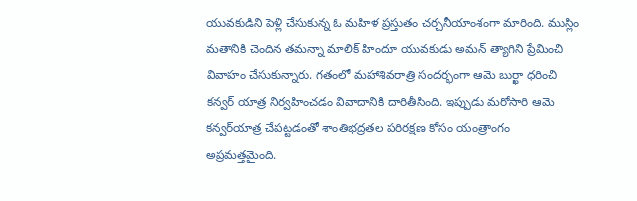యువకుడిని పెళ్లి చేసుకున్న ఓ మహిళ ప్రస్తుతం చర్చనీయాంశంగా మారింది. ముస్లిం మతానికి చెందిన తమన్నా మాలిక్ హిందూ యువకుడు అమన్‌ త్యాగిని ప్రేమించి వివాహం చేసుకున్నారు. గతంలో మహాశివరాత్రి సందర్భంగా ఆమె బుర్ఖా ధరించి కన్వర్‌ యాత్ర నిర్వహించడం వివాదానికి దారితీసింది. ఇప్పుడు మరోసారి ఆమె కన్వర్‌యాత్ర చేపట్టడంతో శాంతిభద్రతల పరిరక్షణ కోసం యంత్రాంగం అప్రమత్తమైంది.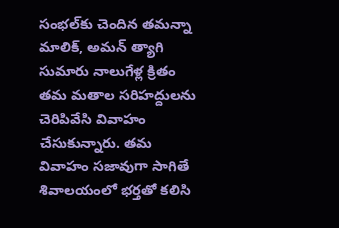సంభల్‌కు చెందిన తమన్నా మాలిక్, అమన్‌ త్యాగి సుమారు నాలుగేళ్ల క్రితం తమ మతాల సరిహద్దులను చెరిపివేసి వివాహం చేసుకున్నారు. తమ వివాహం సజావుగా సాగితే శివాలయంలో భర్తతో కలిసి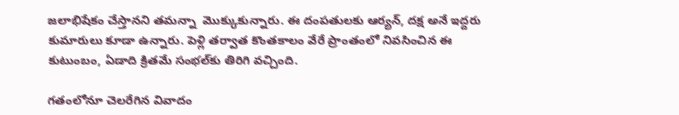జలాభిషేకం చేస్తానని తమన్నా  మొక్కుకున్నారు. ఈ దంపతులకు ఆర్యన్, దక్ష అనే ఇద్దరు కుమారులు కూడా ఉన్నారు. పెళ్లి తర్వాత కొంతకాలం వేరే ప్రాంతంలో నివసించిన ఈ కుటుంబం, ఏడాది క్రితమే సంభల్‌కు తిరిగి వచ్చింది.

గతంలోనూ చెలరేగిన వివాదం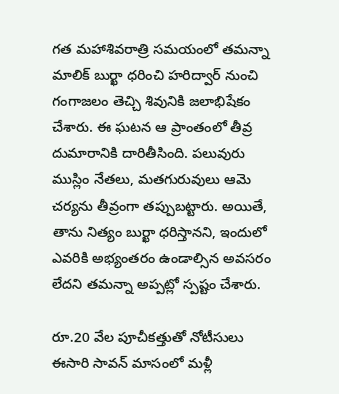గత మహాశివరాత్రి సమయంలో తమన్నా మాలిక్ బుర్ఖా ధరించి హరిద్వార్ నుంచి గంగాజలం తెచ్చి శివునికి జలాభిషేకం చేశారు. ఈ ఘటన ఆ ప్రాంతంలో తీవ్ర దుమారానికి దారితీసింది. పలువురు ముస్లిం నేతలు, మతగురువులు ఆమె చర్యను తీవ్రంగా తప్పుబట్టారు. అయితే, తాను నిత్యం బుర్ఖా ధరిస్తానని, ఇందులో ఎవరికి అభ్యంతరం ఉండాల్సిన అవసరం లేదని తమన్నా అప్పట్లో స్పష్టం చేశారు.

రూ.20 వేల పూచీకత్తుతో నోటీసులు
ఈసారి సావన్ మాసంలో మళ్లీ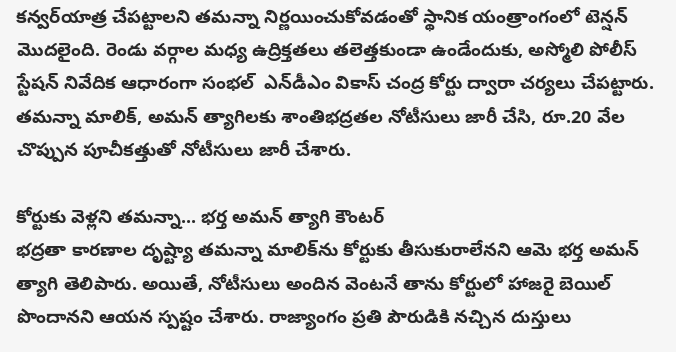కన్వర్‌యాత్ర చేపట్టాలని తమన్నా నిర్ణయించుకోవడంతో స్థానిక యంత్రాంగంలో టెన్షన్ మొదలైంది. రెండు వర్గాల మధ్య ఉద్రిక్తతలు తలెత్తకుండా ఉండేందుకు, అస్మోలి పోలీస్ స్టేషన్ నివేదిక ఆధారంగా సంభల్  ఎన్‌డీఎం వికాస్ చంద్ర కోర్టు ద్వారా చర్యలు చేపట్టారు. తమన్నా మాలిక్, అమన్‌ త్యాగిలకు శాంతిభద్రతల నోటీసులు జారీ చేసి, రూ.20 వేల చొప్పున పూచీకత్తుతో నోటీసులు జారీ చేశారు.

కోర్టుకు వెళ్లని తమన్నా... భర్త అమన్‌ త్యాగి కౌంటర్
భద్రతా కారణాల దృష్ట్యా తమన్నా మాలిక్‌ను కోర్టుకు తీసుకురాలేనని ఆమె భర్త అమన్‌ త్యాగి తెలిపారు. అయితే, నోటీసులు అందిన వెంటనే తాను కోర్టులో హాజరై బెయిల్ పొందానని ఆయన స్పష్టం చేశారు. రాజ్యాంగం ప్రతి పౌరుడికి నచ్చిన దుస్తులు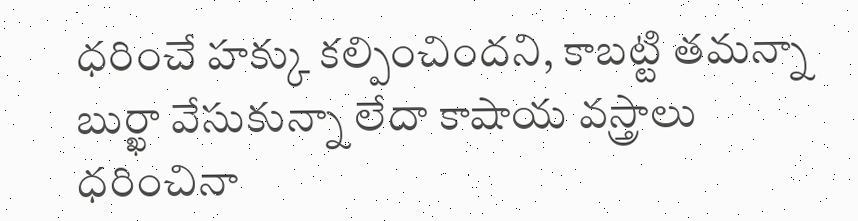ధరించే హక్కు కల్పించిందని, కాబట్టి తమన్నా బుర్ఖా వేసుకున్నా లేదా కాషాయ వస్త్రాలు ధరించినా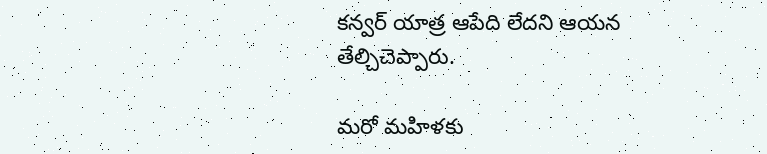కన్వర్‌ యాత్ర ఆపేది లేదని ఆయన తేల్చిచెప్పారు.

మరో మహిళకు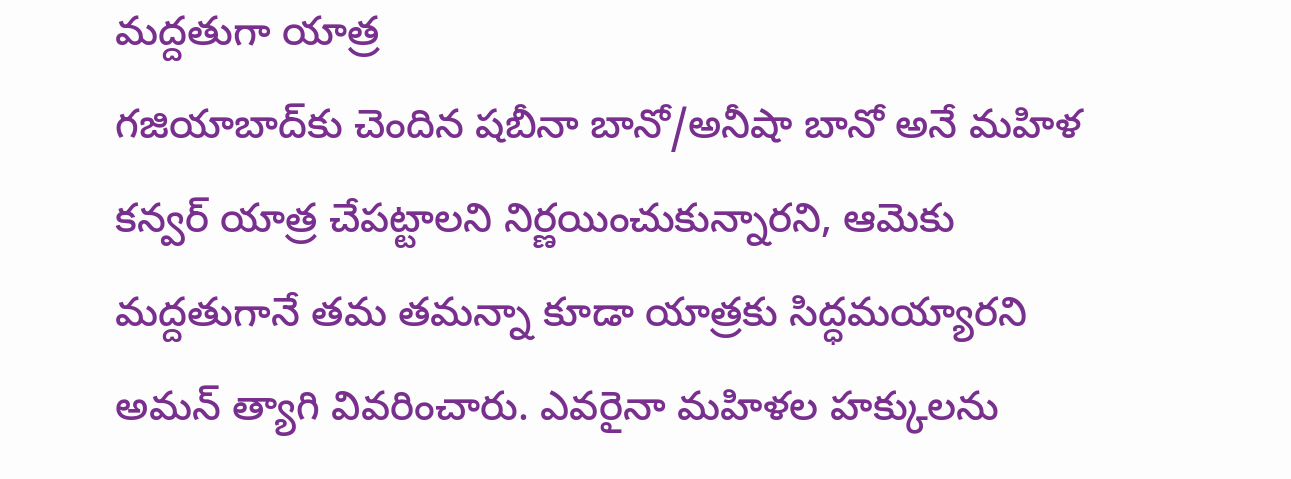మద్దతుగా యాత్ర
గజియాబాద్‌కు చెందిన షబీనా బానో/అనీషా బానో అనే మహిళ కన్వర్‌ యాత్ర చేపట్టాలని నిర్ణయించుకున్నారని, ఆమెకు మద్దతుగానే తమ తమన్నా కూడా యాత్రకు సిద్ధమయ్యారని అమన్‌ త్యాగి వివరించారు. ఎవరైనా మహిళల హక్కులను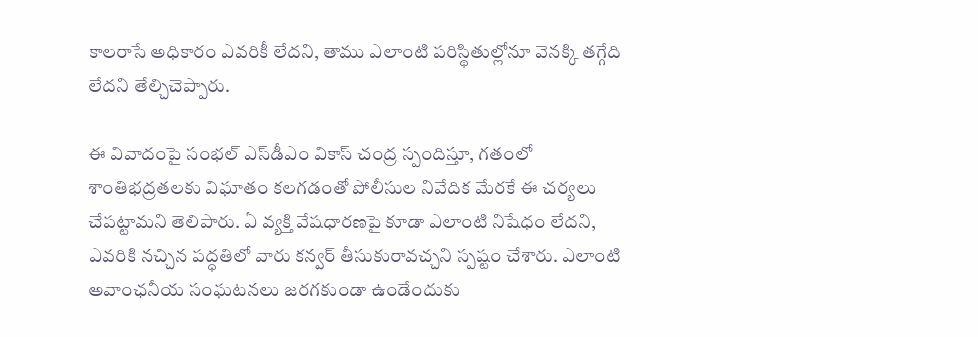కాలరాసే అధికారం ఎవరికీ లేదని, తాము ఎలాంటి పరిస్థితుల్లోనూ వెనక్కి తగ్గేది లేదని తేల్చిచెప్పారు.

ఈ వివాదంపై సంభల్ ఎస్‌డీఎం వికాస్ చంద్ర స్పందిస్తూ, గతంలో శాంతిభద్రతలకు విఘాతం కలగడంతో పోలీసుల నివేదిక మేరకే ఈ చర్యలు చేపట్టామని తెలిపారు. ఏ వ్యక్తి వేషధారణపై కూడా ఎలాంటి నిషేధం లేదని, ఎవరికి నచ్చిన పద్ధతిలో వారు కన్వర్‌ తీసుకురావచ్చని స్పష్టం చేశారు. ఎలాంటి అవాంఛనీయ సంఘటనలు జరగకుండా ఉండేందుకు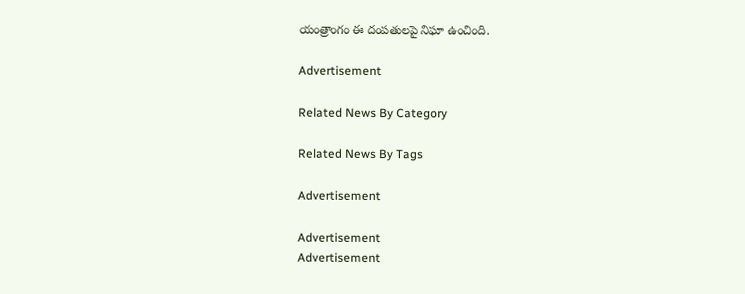యంత్రాంగం ఈ దంపతులపై నిఘా ఉంచింది.

Advertisement

Related News By Category

Related News By Tags

Advertisement

Advertisement
Advertisement